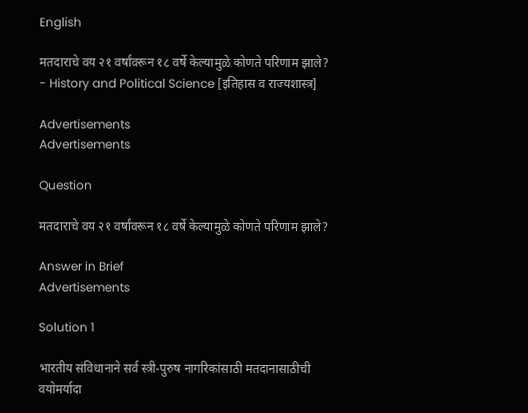English

मतदाराचे वय २१ वर्षांवरून १८ वर्षे केल्यामुळे कोणते परिणाम झाले? - History and Political Science [इतिहास व राज्यशास्त्र]

Advertisements
Advertisements

Question

मतदाराचे वय २१ वर्षांवरून १८ वर्षे केल्यामुळे कोणते परिणाम झाले?

Answer in Brief
Advertisements

Solution 1

भारतीय संविधानाने सर्व स्त्री-पुरुष नागरिकांसाठी मतदानासाठीची वयोमर्यादा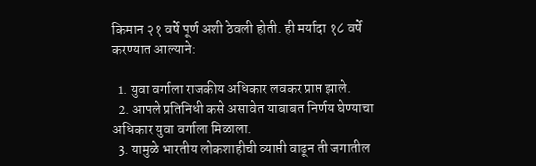किमान २१ वर्षे पूर्ण अशी ठेवली होती. ही मर्यादा १८ वर्षे करण्यात आल्याने:

  1. युवा वर्गाला राजकीय अधिकार लवकर प्राप्त झाले.
  2. आपले प्रतिनिधी कसे असावेत याबाबत निर्णय घेण्याचा अधिकार युवा वर्गाला मिळाला.
  3. यामुळे भारतीय लोकशाहीची व्याप्ती वाढून ती जगातील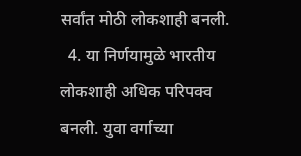सर्वांत मोठी लोकशाही बनली.
  4. या निर्णयामुळे भारतीय लोकशाही अधिक परिपक्व बनली. युवा वर्गाच्या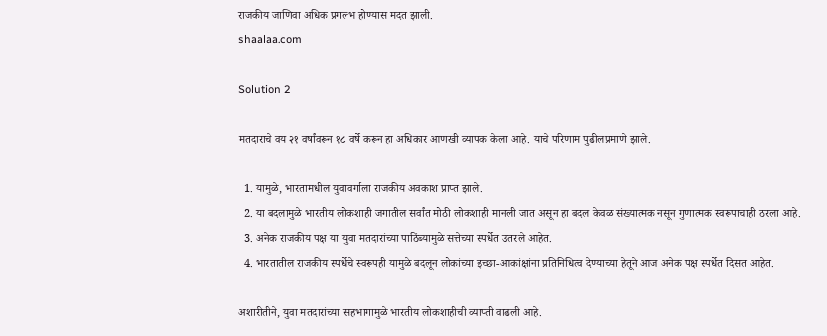राजकीय जाणिवा अधिक प्रगल्भ होण्यास मदत झाली.
shaalaa.com

Solution 2

मतदाराचे वय २१ वर्षांवरून १८ वर्षे करून हा अधिकार आणखी व्यापक केला आहे. याचे परिणाम पुढीलप्रमाणे झाले.

  1. यामुळे, भारतामधील युवावर्गाला राजकीय अवकाश प्राप्त झाले.
  2. या बदलामुळे भारतीय लोकशाही जगातील सर्वांत मोठी लोकशाही मानली जात असून हा बदल केवळ संख्यात्मक नसून गुणात्मक स्वरूपाचाही ठरला आहे.
  3. अनेक राजकीय पक्ष या युवा मतदारांच्या पाठिंब्यामुळे सत्तेच्या स्पर्धेत उतरले आहेत.
  4. भारतातील राजकीय स्पर्धेचे स्वरूपही यामुळे बदलून लोकांच्या इच्छा-आकांक्षांना प्रतिनिधित्व देण्याच्या हेतूने आज अनेक पक्ष स्पर्धेत दिसत आहेत.

अशारीतीने, युवा मतदारांच्या सहभागामुळे भारतीय लोकशाहीची व्याप्ती वाढली आहे.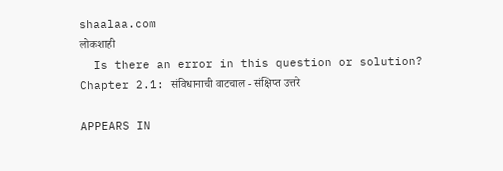shaalaa.com
लोकशाही
  Is there an error in this question or solution?
Chapter 2.1: संविधानाची वाटचाल - संक्षिप्त उत्तरे

APPEARS IN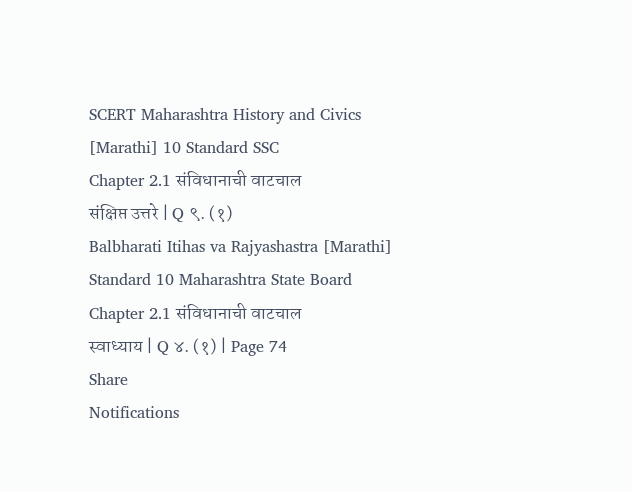SCERT Maharashtra History and Civics [Marathi] 10 Standard SSC
Chapter 2.1 संविधानाची वाटचाल
संक्षिप्त उत्तरे | Q ९. (१)
Balbharati Itihas va Rajyashastra [Marathi] Standard 10 Maharashtra State Board
Chapter 2.1 संविधानाची वाटचाल
स्वाध्याय | Q ४. (१) | Page 74
Share
Notifications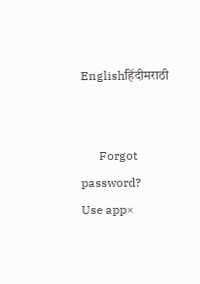Englishहिंदीमराठी


      Forgot password?
Use app×